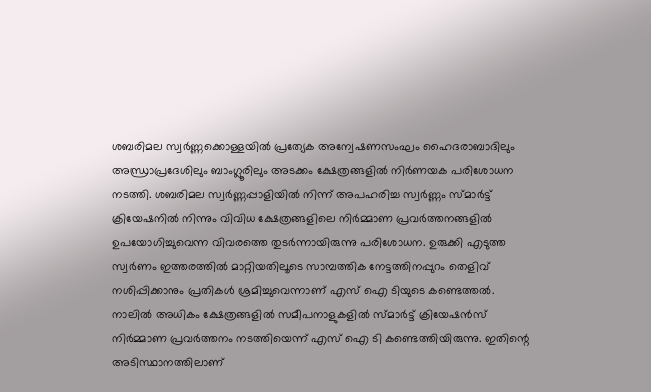ശബരിമല സ്വർണ്ണക്കൊള്ളയിൽ പ്രത്യേക അന്വേഷണസംഘം ഹൈദരാബാദിലും അന്ധ്രാപ്രദേശിലും ബാംഗ്ലൂരിലും അടക്കം ക്ഷേത്രങ്ങളിൽ നിർണയക പരിശോധന നടത്തി. ശബരിമല സ്വർണ്ണപ്പാളിയിൽ നിന്ന് അപഹരിച്ച സ്വർണ്ണം സ്മാർട്ട് ക്രിയേഷനിൽ നിന്നും വിവിധ ക്ഷേത്രങ്ങളിലെ നിർമ്മാണ പ്രവർത്തനങ്ങളിൽ ഉപയോഗിച്ചുവെന്ന വിവരത്തെ തുടർന്നായിരുന്നു പരിശോധന. ഉരുക്കി എടുത്ത സ്വർണം ഇത്തരത്തിൽ മാറ്റിയതിലൂടെ സാമ്പത്തിക നേട്ടത്തിനപ്പുറം തെളിവ് നശിപ്പിക്കാനും പ്രതികൾ ശ്രമിച്ചുവെന്നാണ് എസ് ഐ ടിയുടെ കണ്ടെത്തൽ.
നാലിൽ അധികം ക്ഷേത്രങ്ങളിൽ സമീപനാളുകളിൽ സ്മാർട്ട് ക്രിയേഷൻസ് നിർമ്മാണ പ്രവർത്തനം നടത്തിയെന്ന് എസ് ഐ ടി കണ്ടെത്തിയിരുന്നു. ഇതിന്റെ അടിസ്ഥാനത്തിലാണ്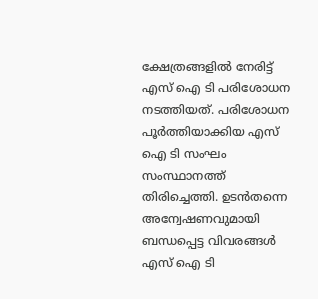ക്ഷേത്രങ്ങളിൽ നേരിട്ട് എസ് ഐ ടി പരിശോധന നടത്തിയത്. പരിശോധന പൂർത്തിയാക്കിയ എസ് ഐ ടി സംഘം സംസ്ഥാനത്ത് തിരിച്ചെത്തി. ഉടൻതന്നെ അന്വേഷണവുമായി ബന്ധപ്പെട്ട വിവരങ്ങൾ എസ് ഐ ടി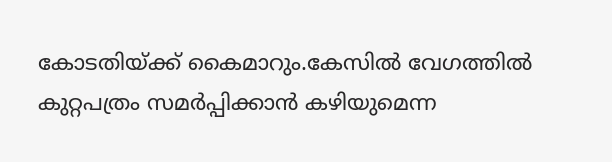കോടതിയ്ക്ക് കൈമാറും.കേസിൽ വേഗത്തിൽ കുറ്റപത്രം സമർപ്പിക്കാൻ കഴിയുമെന്ന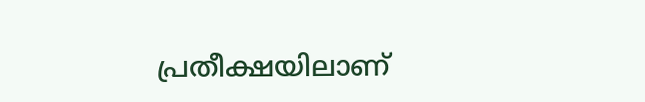പ്രതീക്ഷയിലാണ്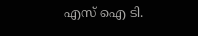എസ് ഐ ടി.